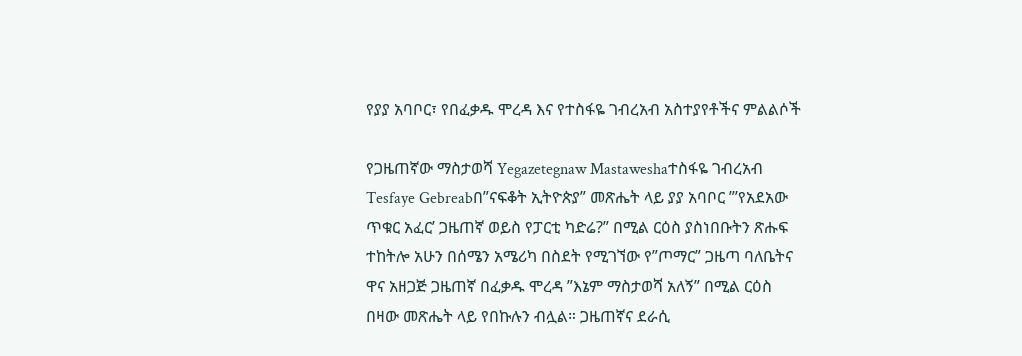የያያ አባቦር፣ የበፈቃዱ ሞረዳ እና የተስፋዬ ገብረአብ አስተያየቶችና ምልልሶች

የጋዜጠኛው ማስታወሻ Yegazetegnaw Mastaweshaተስፋዬ ገብረአብ Tesfaye Gebreabበ”ናፍቆት ኢትዮጵያ” መጽሔት ላይ ያያ አባቦር ”’የአደአው ጥቁር አፈር’ ጋዜጠኛ ወይስ የፓርቲ ካድሬ?” በሚል ርዕስ ያስነበቡትን ጽሑፍ ተከትሎ አሁን በሰሜን አሜሪካ በስደት የሚገኘው የ”ጦማር” ጋዜጣ ባለቤትና ዋና አዘጋጅ ጋዜጠኛ በፈቃዱ ሞረዳ ”እኔም ማስታወሻ አለኝ” በሚል ርዕስ በዛው መጽሔት ላይ የበኩሉን ብሏል። ጋዜጠኛና ደራሲ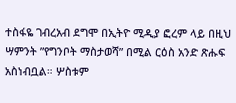ተስፋዬ ገብረአብ ደግሞ በኢትዮ ሚዲያ ፎረም ላይ በዚህ ሣምንት ”የግንቦት ማስታወሻ” በሚል ርዕስ አንድ ጽሑፍ አስነብቧል። ሦስቱም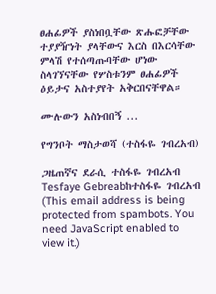ፀሐፊዎች ያስነበቧቸው ጽሑፎቻቸው ተያያዥነት ያላቸውና እርስ በእርሳቸው ምላሽ የተሰጣጡባቸው ሆነው ስላገኘናቸው የሦስቱንም ፀሐፊዎች ዕይታና አስተያየት አቅርበናቸዋል።

ሙሉውን አስነብበኝ ...

የግንቦት ማስታወሻ (ተስፋዬ ገብረአብ)

ጋዜጠኛና ደራሲ ተስፋዬ ገብረአብ Tesfaye Gebreabከተስፋዬ ገብረአብ (This email address is being protected from spambots. You need JavaScript enabled to view it.)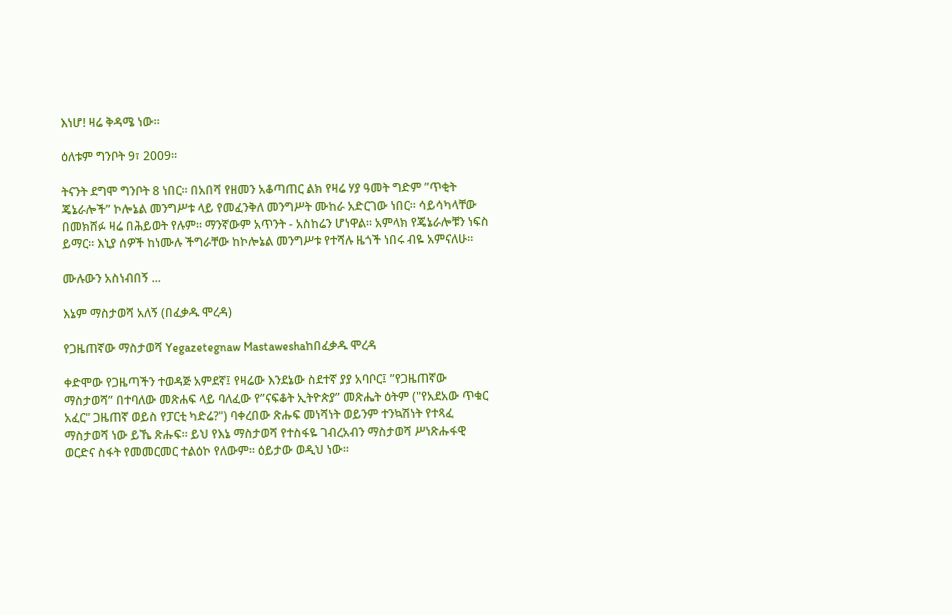እነሆ! ዛሬ ቅዳሜ ነው።

ዕለቱም ግንቦት 9፣ 2009።

ትናንት ደግሞ ግንቦት 8 ነበር። በአበሻ የዘመን አቆጣጠር ልክ የዛሬ ሃያ ዓመት ግድም ”ጥቂት ጄኔራሎች” ኮሎኔል መንግሥቱ ላይ የመፈንቅለ መንግሥት ሙከራ አድርገው ነበር። ሳይሳካላቸው በመክሸፉ ዛሬ በሕይወት የሉም። ማንኛውም አጥንት - አስከሬን ሆነዋል። አምላክ የጄኔራሎቹን ነፍስ ይማር። እኒያ ሰዎች ከነሙሉ ችግራቸው ከኮሎኔል መንግሥቱ የተሻሉ ዜጎች ነበሩ ብዬ አምናለሁ።

ሙሉውን አስነብበኝ ...

እኔም ማስታወሻ አለኝ (በፈቃዱ ሞረዳ)

የጋዜጠኛው ማስታወሻ Yegazetegnaw Mastaweshaከበፈቃዱ ሞረዳ

ቀድሞው የጋዜጣችን ተወዳጅ አምደኛ፤ የዛሬው እንደኔው ስደተኛ ያያ አባቦር፤ ”የጋዜጠኛው ማስታወሻ” በተባለው መጽሐፍ ላይ ባለፈው የ”ናፍቆት ኢትዮጵያ” መጽሔት ዕትም ("የአደአው ጥቁር አፈር" ጋዜጠኛ ወይስ የፓርቲ ካድሬ?") ባቀረበው ጽሑፍ መነሻነት ወይንም ተንኳሽነት የተጻፈ ማስታወሻ ነው ይኼ ጽሑፍ። ይህ የእኔ ማስታወሻ የተስፋዬ ገብረአብን ማስታወሻ ሥነጽሑፋዊ ወርድና ስፋት የመመርመር ተልዕኮ የለውም። ዕይታው ወዲህ ነው።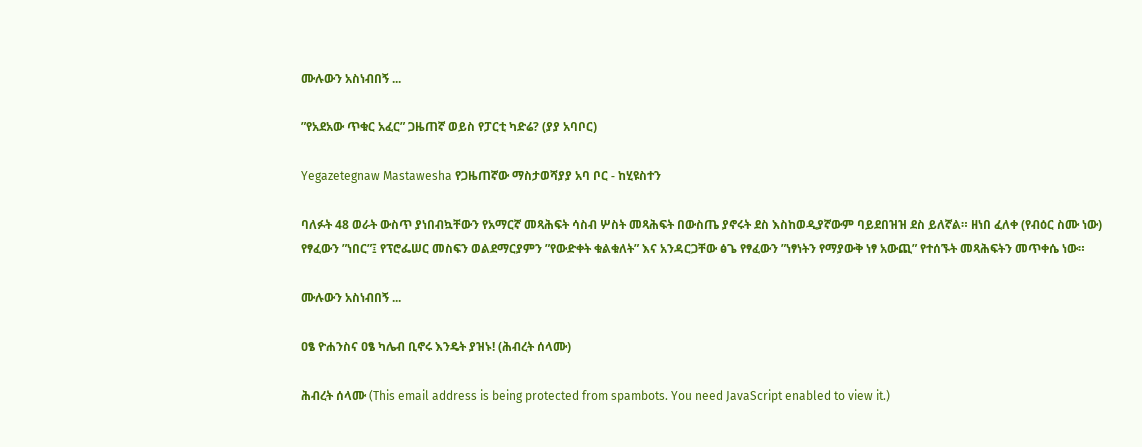ሙሉውን አስነብበኝ ...

”የአደአው ጥቁር አፈር” ጋዜጠኛ ወይስ የፓርቲ ካድሬ? (ያያ አባቦር)

Yegazetegnaw Mastawesha የጋዜጠኛው ማስታወሻያያ አባ ቦር - ከሂዩስተን

ባለፉት 48 ወራት ውስጥ ያነበብኳቸውን የአማርኛ መጻሕፍት ሳስብ ሦስት መጻሕፍት በውስጤ ያኖሩት ደስ እስከወዲያኛውም ባይደበዝዝ ደስ ይለኛል። ዘነበ ፈለቀ (የብዕር ስሙ ነው) የፃፈውን ”ነበር”፤ የፕሮፌሠር መስፍን ወልደማርያምን ”የውድቀት ቁልቁለት” እና አንዳርጋቸው ፅጌ የፃፈውን ”ነፃነትን የማያውቅ ነፃ አውጪ” የተሰኙት መጻሕፍትን መጥቀሴ ነው።

ሙሉውን አስነብበኝ ...

ዐፄ ዮሐንስና ዐፄ ካሌብ ቢኖሩ እንዴት ያዝኑ! (ሕብረት ሰላሙ)

ሕብረት ሰላሙ (This email address is being protected from spambots. You need JavaScript enabled to view it.)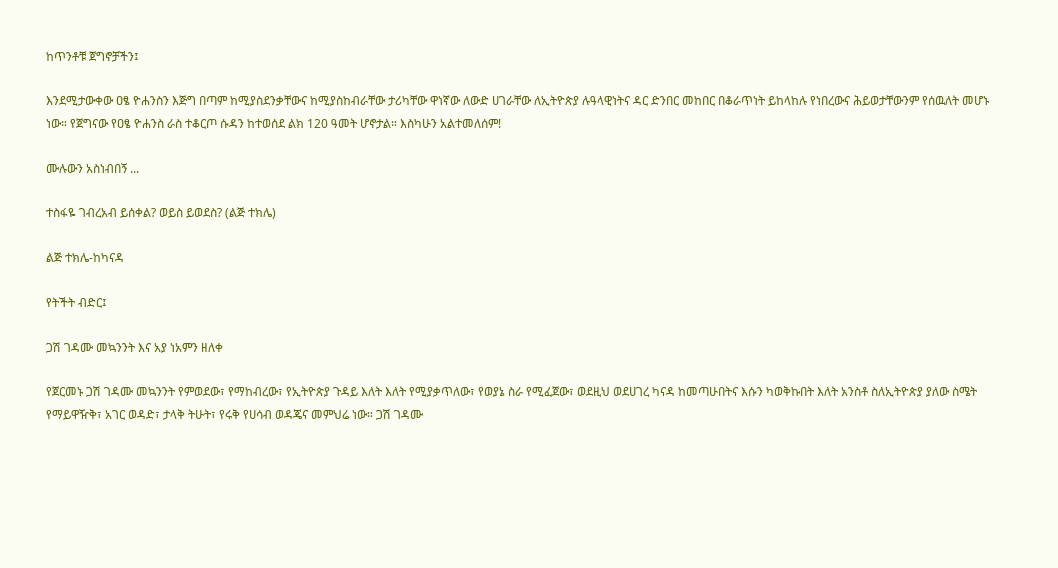ከጥንቶቹ ጀግኖቻችን፤

እንደሚታውቀው ዐፄ ዮሐንስን እጅግ በጣም ከሚያስደንቃቸውና ከሚያስከብራቸው ታሪካቸው ዋነኛው ለውድ ሀገራቸው ለኢትዮጵያ ሉዓላዊነትና ዳር ድንበር መከበር በቆራጥነት ይከላከሉ የነበረውና ሕይወታቸውንም የሰዉለት መሆኑ ነው። የጀግናው የዐፄ ዮሐንስ ራስ ተቆርጦ ሱዳን ከተወሰደ ልክ 120 ዓመት ሆኖታል። እስካሁን አልተመለሰም!

ሙሉውን አስነብበኝ ...

ተስፋዬ ገብረአብ ይሰቀል? ወይስ ይወደስ? (ልጅ ተክሌ)

ልጅ ተክሌ-ከካናዳ

የትችት ብድር፤

ጋሽ ገዳሙ መኳንንት እና አያ ነአምን ዘለቀ

የጀርመኑ ጋሽ ገዳሙ መኳንንት የምወደው፣ የማከብረው፣ የኢትዮጵያ ጉዳይ እለት እለት የሚያቃጥለው፣ የወያኔ ስራ የሚፈጀው፣ ወደዚህ ወደሀገረ ካናዳ ከመጣሁበትና እሱን ካወቅኩበት እለት አንስቶ ስለኢትዮጵያ ያለው ስሜት የማይዋዥቅ፣ አገር ወዳድ፣ ታላቅ ትሁት፣ የሩቅ የሀሳብ ወዳጄና መምህሬ ነው። ጋሽ ገዳሙ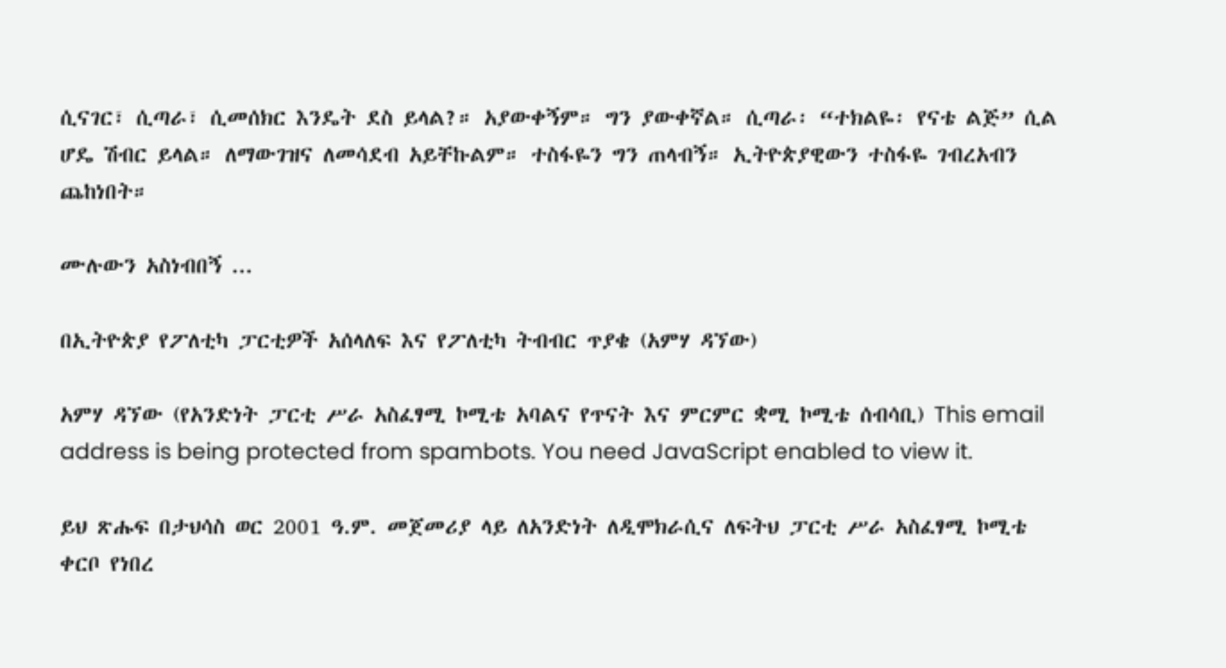ሲናገር፣ ሲጣራ፣ ሲመሰክር እንዴት ደስ ይላል?። አያውቀኝም። ግን ያውቀኛል። ሲጣራ፡ “ተክልዬ፡ የናቴ ልጅ” ሲል ሆዴ ሽብር ይላል። ለማውገዝና ለመሳደብ አይቸኩልም። ተስፋዬን ግን ጠላብኝ። ኢትዮጵያዊውን ተስፋዬ ገብረአብን ጨከነበት።

ሙሉውን አስነብበኝ ...

በኢትዮጵያ የፖለቲካ ፓርቲዎች አሰላለፍ እና የፖለቲካ ትብብር ጥያቄ (አምሃ ዳኘው)

አምሃ ዳኘው (የአንድነት ፓርቲ ሥራ አስፈፃሚ ኮሚቴ አባልና የጥናት እና ምርምር ቋሚ ኮሚቴ ሰብሳቢ) This email address is being protected from spambots. You need JavaScript enabled to view it.

ይህ ጽሑፍ በታህሳስ ወር 2001 ዓ.ም. መጀመሪያ ላይ ለአንድነት ለዲሞክራሲና ለፍትህ ፓርቲ ሥራ አስፈፃሚ ኮሚቴ ቀርቦ የነበረ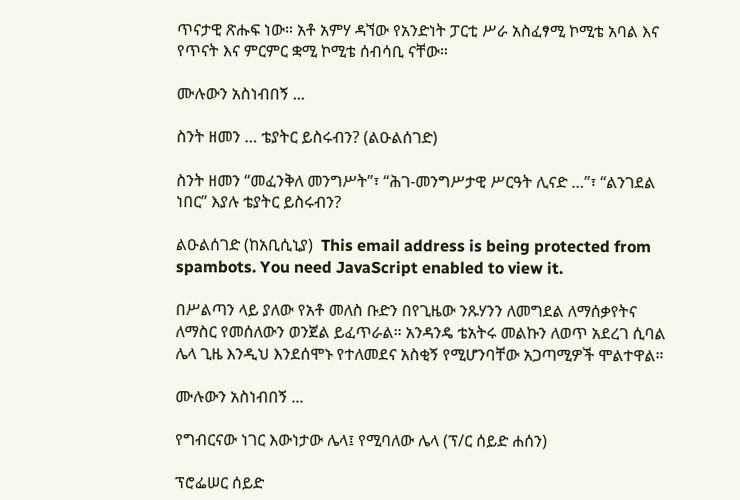ጥናታዊ ጽሑፍ ነው። አቶ አምሃ ዳኘው የአንድነት ፓርቲ ሥራ አስፈፃሚ ኮሚቴ አባል እና የጥናት እና ምርምር ቋሚ ኮሚቴ ሰብሳቢ ናቸው።

ሙሉውን አስነብበኝ ...

ስንት ዘመን … ቴያትር ይስሩብን? (ልዑልሰገድ)

ስንት ዘመን “መፈንቅለ መንግሥት”፣ “ሕገ-መንግሥታዊ ሥርዓት ሊናድ …”፣ “ልንገደል ነበር” እያሉ ቴያትር ይስሩብን?

ልዑልሰገድ (ከአቢሲኒያ)  This email address is being protected from spambots. You need JavaScript enabled to view it.

በሥልጣን ላይ ያለው የአቶ መለስ ቡድን በየጊዜው ንጹሃንን ለመግደል ለማሰቃየትና ለማስር የመሰለውን ወንጀል ይፈጥራል። አንዳንዴ ቴአትሩ መልኩን ለወጥ አደረገ ሲባል ሌላ ጊዜ እንዲህ እንደሰሞኑ የተለመደና አስቂኝ የሚሆንባቸው አጋጣሚዎች ሞልተዋል።

ሙሉውን አስነብበኝ ...

የግብርናው ነገር እውነታው ሌላ፤ የሚባለው ሌላ (ፕ/ር ሰይድ ሐሰን)

ፕሮፌሠር ሰይድ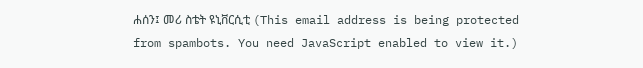ሐሰን፤ መሪ ስቴት ዩኒቨርሲቲ (This email address is being protected from spambots. You need JavaScript enabled to view it.)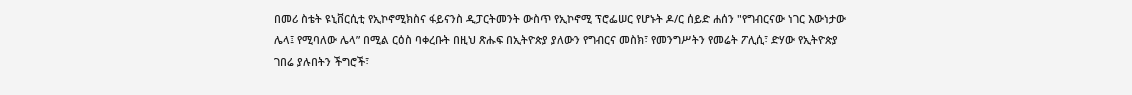በመሪ ስቴት ዩኒቨርሲቲ የኢኮኖሚክስና ፋይናንስ ዲፓርትመንት ውስጥ የኢኮኖሚ ፕሮፌሠር የሆኑት ዶ/ር ሰይድ ሐሰን "የግብርናው ነገር እውነታው ሌላ፤ የሚባለው ሌላ” በሚል ርዕስ ባቀረቡት በዚህ ጽሑፍ በኢትዮጵያ ያለውን የግብርና መስክ፣ የመንግሥትን የመሬት ፖሊሲ፣ ድሃው የኢትዮጵያ ገበሬ ያሉበትን ችግሮች፣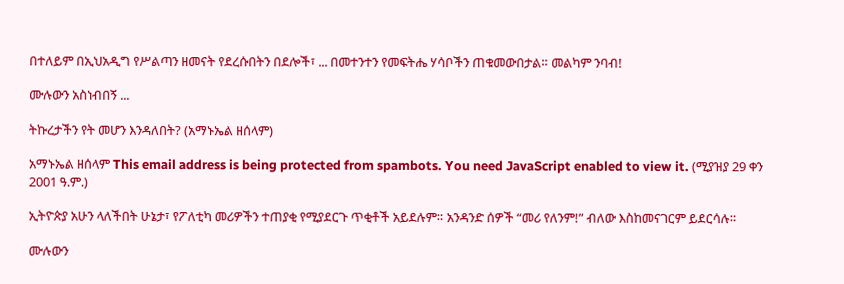በተለይም በኢህአዲግ የሥልጣን ዘመናት የደረሱበትን በደሎች፣ ... በመተንተን የመፍትሔ ሃሳቦችን ጠቁመውበታል። መልካም ንባብ!

ሙሉውን አስነብበኝ ...

ትኩረታችን የት መሆን እንዳለበት? (አማኑኤል ዘሰላም)

አማኑኤል ዘሰላም This email address is being protected from spambots. You need JavaScript enabled to view it. (ሚያዝያ 29 ቀን 2001 ዓ.ም.)

ኢትዮጵያ አሁን ላለችበት ሁኔታ፣ የፖለቲካ መሪዎችን ተጠያቂ የሚያደርጉ ጥቂቶች አይደሉም። አንዳንድ ሰዎች “መሪ የለንም!” ብለው እስከመናገርም ይደርሳሉ።

ሙሉውን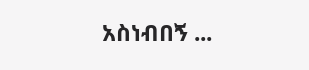አስነብበኝ ...